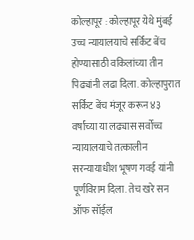कोल्हापूर : कोल्हापूर येथे मुंबई उच्च न्यायालयाचे सर्किट बेंच होण्यासाठी वकिलांच्या तीन पिढ्यांनी लढा दिला. कोल्हापुरात सर्किट बेंच मंजूर करून ४३ वर्षांच्या या लढ्यास सर्वोच्च न्यायालयाचे तत्कालीन सरन्यायाधीश भूषण गवई यांनी पूर्णविराम दिला. तेच खरे सन ऑफ सॉईल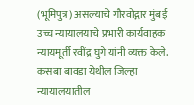(भूमिपुत्र) असल्याचे गौरवोद्गार मुंबई उच्च न्यायालयाचे प्रभारी कार्यवाहक न्यायमूर्ती रवींद्र घुगे यांनी व्यक्त केले.
कसबा बावडा येथील जिल्हा न्यायालयातील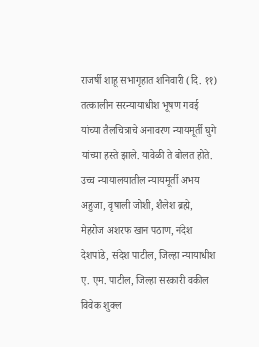राजर्षी शाहू सभागृहात शनिवारी (दि. ११) तत्कालीन सरन्यायाधीश भूषण गवई यांच्या तैलचित्राचे अनावरण न्यायमूर्ती घुगे यांच्या हस्ते झाले. यावेळी ते बोलत होते. उच्च न्यायालयातील न्यायमूर्ती अभय अहुजा, वृषाली जोशी, शैलेश ब्रह्मे, मेहरोज अशरफ खान पठाण, नंदेश देशपांडे, संदेश पाटील, जिल्हा न्यायाधीश ए. एम. पाटील, जिल्हा सरकारी वकील विवेक शुक्ल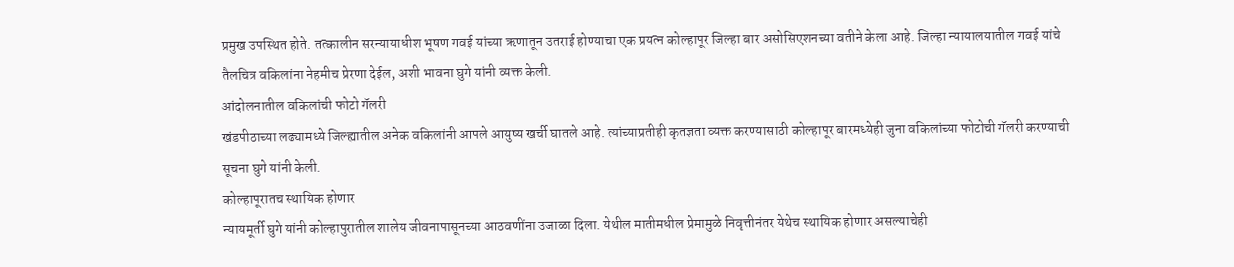प्रमुख उपस्थित होते. तत्कालीन सरन्यायाधीश भूषण गवई यांच्या ऋणातून उतराई होण्याचा एक प्रयत्न कोल्हापूर जिल्हा बार असोसिएशनच्या वतीने केला आहे. जिल्हा न्यायालयातील गवई यांचे तैलचित्र वकिलांना नेहमीच प्रेरणा देईल, अशी भावना घुगे यांनी व्यक्त केली.
आंदोलनातील वकिलांची फोटो गॅलरी
खंडपीठाच्या लढ्यामध्ये जिल्ह्यातील अनेक वकिलांनी आपले आयुष्य खर्ची घातले आहे. त्यांच्याप्रतीही कृतज्ञता व्यक्त करण्यासाठी कोल्हापूर बारमध्येही जुना वकिलांच्या फोटोची गॅलरी करण्याची सूचना घुगे यांनी केली.
कोल्हापूरातच स्थायिक होणार
न्यायमूर्ती घुगे यांनी कोल्हापुरातील शालेय जीवनापासूनच्या आठवणींना उजाळा दिला. येथील मातीमधील प्रेमामुळे निवृत्तीनंतर येथेच स्थायिक होणार असल्याचेही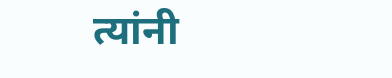त्यांनी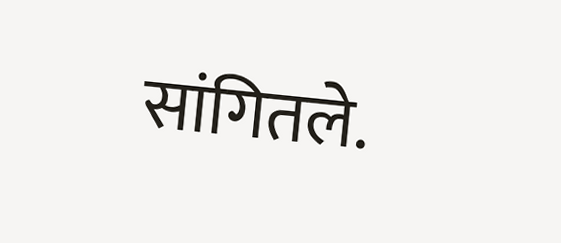सांगितले.